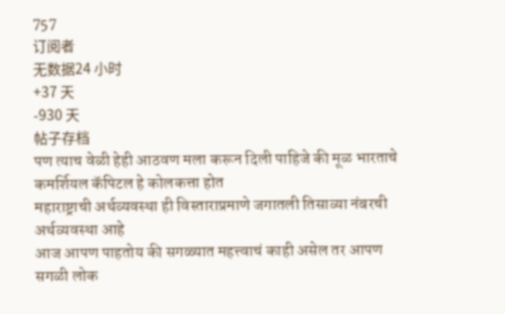757
订阅者
无数据24 小时
+37 天
-930 天
帖子存档
पण त्याच वेळी हेही आठवण मला करून दिली पाहिजे की मूळ भारताचे कमर्शियल कॅपिटल हे कोलकत्ता होत
महाराष्ट्राची अर्थव्यवस्था ही विस्ताराप्रमाणे जगातली तिसाव्या नंबरची अर्थव्यवस्था आहे
आज आपण पाहतोय की सगळ्यात महत्त्वाचं काही असेल तर आपण सगळी लोक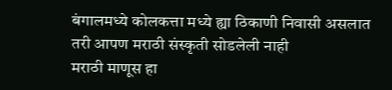बंगालमध्ये कोलकत्ता मध्ये ह्या ठिकाणी निवासी असलात तरी आपण मराठी संस्कृती सोडलेली नाही
मराठी माणूस हा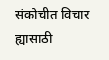संकोचीत विचार ह्यासाठी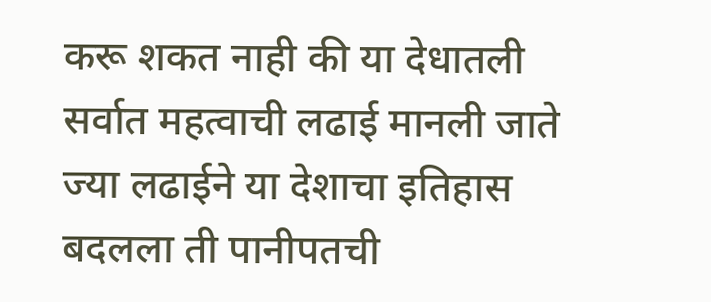करू शकत नाही की या देधातली सर्वात महत्वाची लढाई मानली जाते ज्या लढाईने या देशाचा इतिहास बदलला ती पानीपतची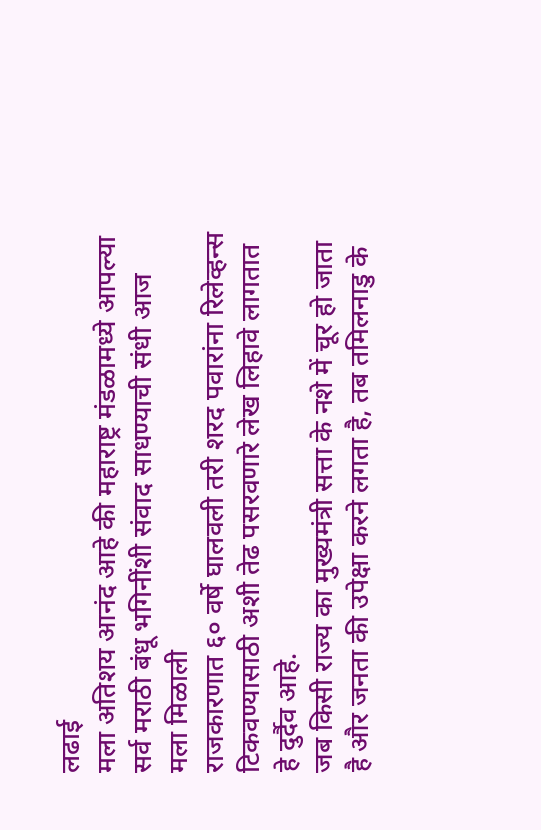लढाई
मला अतिशय आनंद आहे की महाराष्ट्र मंडळामध्ये आपल्या सर्व मराठी बंधू भगिनींशी संवाद साधण्याची संधी आज मला मिळाली
राजकारणात ६० वर्षे घालवली तरी शरद पवारांना रिलेव्हन्स टिकवण्यासाठी अशी तेढ पसरवणारे लेख लिहावे लागतात हे दुर्दैव आहे.
जब किसी राज्य का मुख्यमंत्री सत्ता के नशे में चूर हो जाता है और जनता की उपेक्षा करने लगता है, तब तमिलनाडु के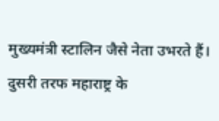मुख्यमंत्री स्टालिन जैसे नेता उभरते हैं। दुसरी तरफ महाराष्ट्र के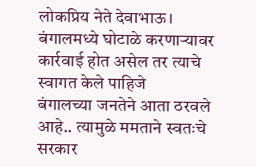लोकप्रिय नेते देवाभाऊ।
बंगालमध्ये घोटाळे करणाऱ्यावर कार्रवाई होत असेल तर त्याचे स्वागत केले पाहिजे
बंगालच्या जनतेने आता ठरवले आहे.. त्यामुळे ममताने स्वतःचे सरकार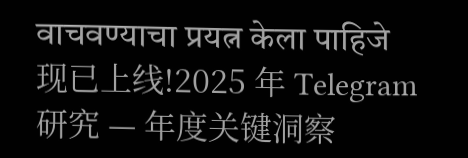वाचवण्याचा प्रयत्न केला पाहिजे
现已上线!2025 年 Telegram 研究 — 年度关键洞察